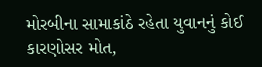મોરબીના સામાકાંઠે રહેતા યુવાનનું કોઈ કારણોસર મોત,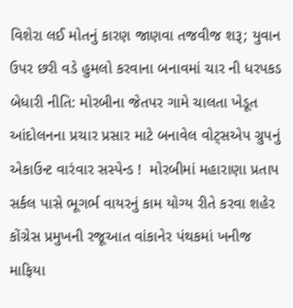વિશેરા લઈ મોતનું કારણ જાણવા તજવીજ શરૂ; યુવાન ઉપર છરી વડે હુમલો કરવાના બનાવમાં ચાર ની ધરપકડ બેધારી નીતિ: મોરબીના જેતપર ગામે ચાલતા ખેડૂત આંદોલનના પ્રચાર પ્રસાર માટે બનાવેલ વોટ્સએપ ગ્રુપનું એકાઉન્ટ વારંવાર સસ્પેન્ડ !  મોરબીમાં મહારાણા પ્રતાપ સર્કલ પાસે ભૂગર્ભ વાયરનું કામ યોગ્ય રીતે કરવા શહેર કોંગ્રેસ પ્રમુખની રજૂઆત વાંકાનેર પંથકમાં ખનીજ માફિયા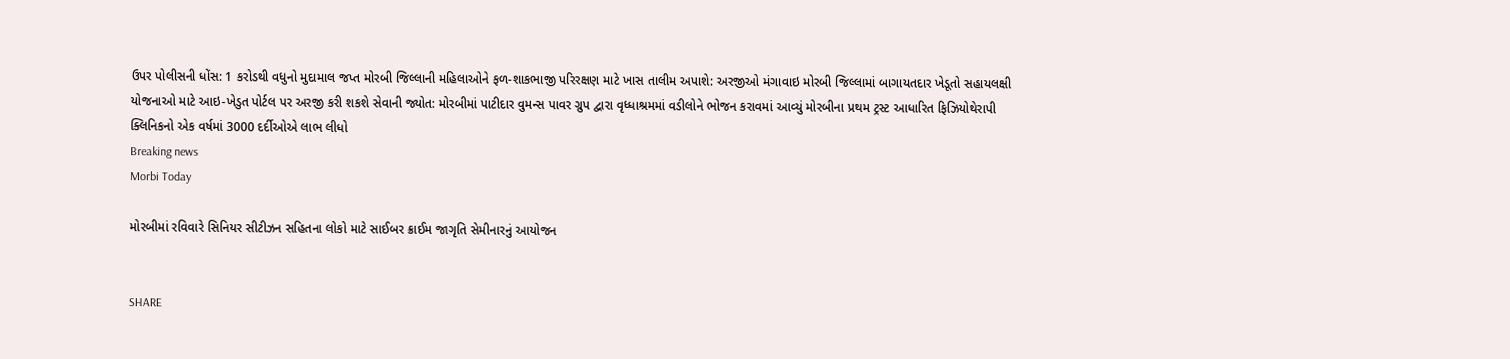ઉપર પોલીસની ધોંસ: 1 કરોડથી વધુનો મુદામાલ જપ્ત મોરબી જિલ્લાની મહિલાઓને ફળ-શાકભાજી પરિરક્ષણ માટે ખાસ તાલીમ અપાશે: અરજીઓ મંગાવાઇ મોરબી જિલ્લામાં બાગાયતદાર ખેડૂતો સહાયલક્ષી યોજનાઓ માટે આઇ-ખેડુત પોર્ટલ પર અરજી કરી શકશે સેવાની જ્યોત: મોરબીમાં પાટીદાર વુમન્સ પાવર ગ્રુપ દ્વારા વૃધ્ધાશ્રમમાં વડીલોને ભોજન કરાવમાં આવ્યું મોરબીના પ્રથમ ટ્રસ્ટ આધારિત ફિઝિયોથેરાપી ક્લિનિકનો એક વર્ષમાં 3000 દર્દીઓએ લાભ લીધો
Breaking news
Morbi Today

મોરબીમાં રવિવારે સિનિયર સીટીઝન સહિતના લોકો માટે સાઈબર ક્રાઈમ જાગૃતિ સેમીનારનું આયોજન


SHARE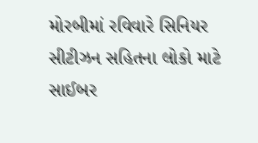મોરબીમાં રવિવારે સિનિયર સીટીઝન સહિતના લોકો માટે સાઈબર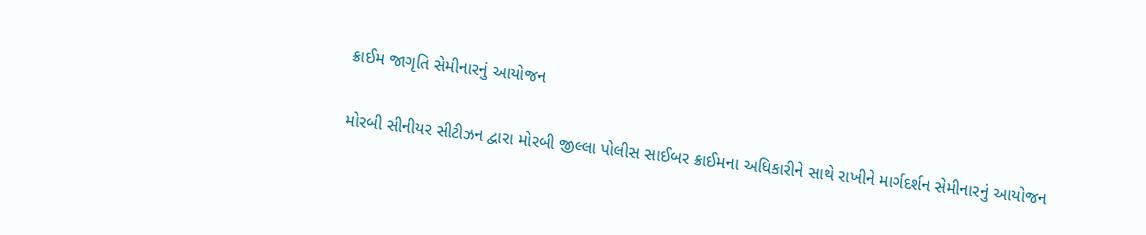ક્રાઈમ જાગૃતિ સેમીનારનું આયોજન

મોરબી સીનીયર સીટીઝન દ્વારા મોરબી જીલ્લા પોલીસ સાઈબર ક્રાઈમના અધિકારીને સાથે રાખીને માર્ગદર્શન સેમીનારનું આયોજન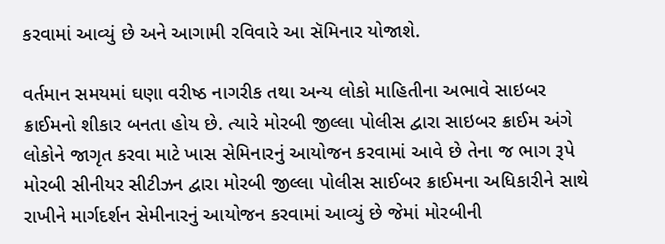કરવામાં આવ્યું છે અને આગામી રવિવારે આ સૅમિનાર યોજાશે.

વર્તમાન સમયમાં ઘણા વરીષ્ઠ નાગરીક તથા અન્ય લોકો માહિતીના અભાવે સાઇબર ક્રાઈમનો શીકાર બનતા હોય છે. ત્યારે મોરબી જીલ્લા પોલીસ દ્વારા સાઇબર ક્રાઈમ અંગે લોકોને જાગૃત કરવા માટે ખાસ સેમિનારનું આયોજન કરવામાં આવે છે તેના જ ભાગ રૂપે મોરબી સીનીયર સીટીઝન દ્વારા મોરબી જીલ્લા પોલીસ સાઈબર ક્રાઈમના અધિકારીને સાથે રાખીને માર્ગદર્શન સેમીનારનું આયોજન કરવામાં આવ્યું છે જેમાં મોરબીની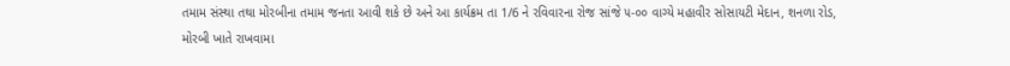તમામ સંસ્થા તથા મોરબીના તમામ જનતા આવી શકે છે અને આ કાર્યક્રમ તા 1/6 ને રવિવારના રોજ સાંજે ૫-૦૦ વાગ્યે મહાવીર સોસાયટી મેદાન, શનળા રોડ, મોરબી ખાતે રાખવામા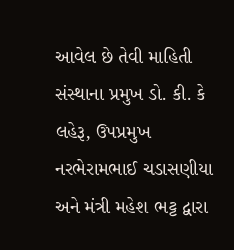આવેલ છે તેવી માહિતી સંસ્થાના પ્રમુખ ડો. કી. કે લહેરૂ, ઉપપ્રમુખ નરભેરામભાઈ ચડાસણીયા અને મંત્રી મહેશ ભટ્ટ દ્વારા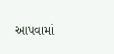આપવામાં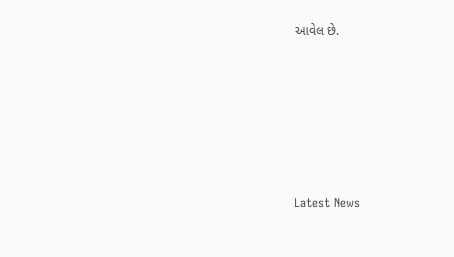આવેલ છે.






Latest News